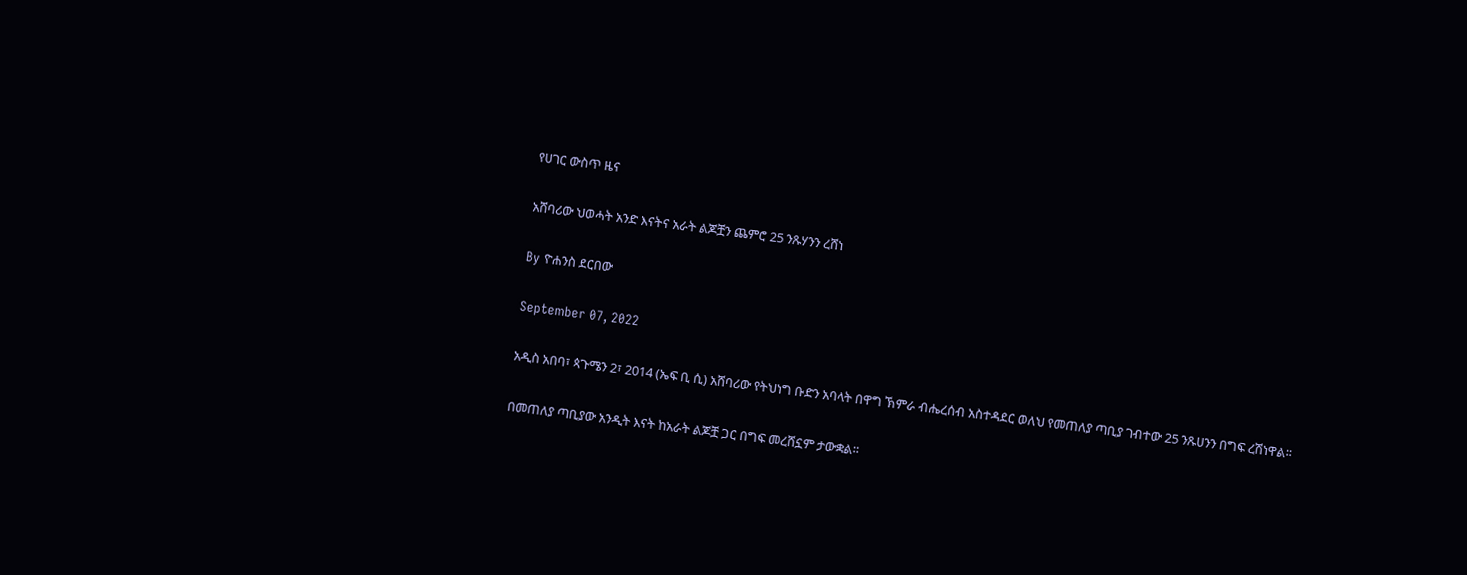የሀገር ውስጥ ዜና

አሸባሪው ህወሓት አንድ እናትና አራት ልጆቿን ጨምሮ 25 ንጹሃንን ረሸነ

By ዮሐንስ ደርበው

September 07, 2022

አዲስ አበባ፣ ጳጉሜን 2፣ 2014 (ኤፍ ቢ ሲ) አሸባሪው የትህነግ ቡድን አባላት በዋግ ኽምራ ብሔረሰብ አስተዳደር ወለህ የመጠለያ ጣቢያ ገብተው 25 ንጹሀንን በግፍ ረሽነዋል፡፡

በመጠለያ ጣቢያው አንዲት እናት ከአራት ልጆቿ ጋር በግፍ መረሸኗም ታውቋል።